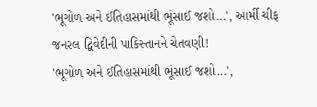'ભૂગોળ અને ઈતિહાસમાંથી ભૂંસાઈ જશો...', આર્મી ચીફ જનરલ દ્વિવેદીની પાકિસ્તાનને ચેતવણી!
'ભૂગોળ અને ઈતિહાસમાંથી ભૂંસાઈ જશો...',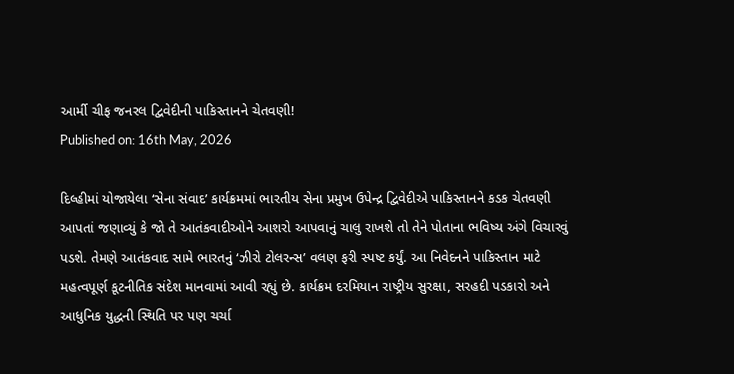આર્મી ચીફ જનરલ દ્વિવેદીની પાકિસ્તાનને ચેતવણી!
Published on: 16th May, 2026

દિલ્હીમાં યોજાયેલા ‘સેના સંવાદ’ કાર્યક્રમમાં ભારતીય સેના પ્રમુખ ઉપેન્દ્ર દ્વિવેદીએ પાકિસ્તાનને કડક ચેતવણી આપતાં જણાવ્યું કે જો તે આતંકવાદીઓને આશરો આપવાનું ચાલુ રાખશે તો તેને પોતાના ભવિષ્ય અંગે વિચારવું પડશે. તેમણે આતંકવાદ સામે ભારતનું ‘ઝીરો ટોલરન્સ’ વલણ ફરી સ્પષ્ટ કર્યું. આ નિવેદનને પાકિસ્તાન માટે મહત્વપૂર્ણ કૂટનીતિક સંદેશ માનવામાં આવી રહ્યું છે. કાર્યક્રમ દરમિયાન રાષ્ટ્રીય સુરક્ષા, સરહદી પડકારો અને આધુનિક યુદ્ધની સ્થિતિ પર પણ ચર્ચા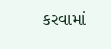કરવામાં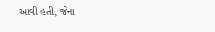આવી હતી, જેના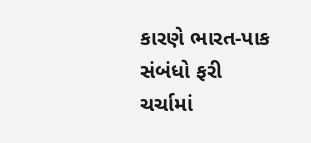કારણે ભારત-પાક સંબંધો ફરી ચર્ચામાં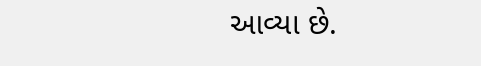આવ્યા છે.